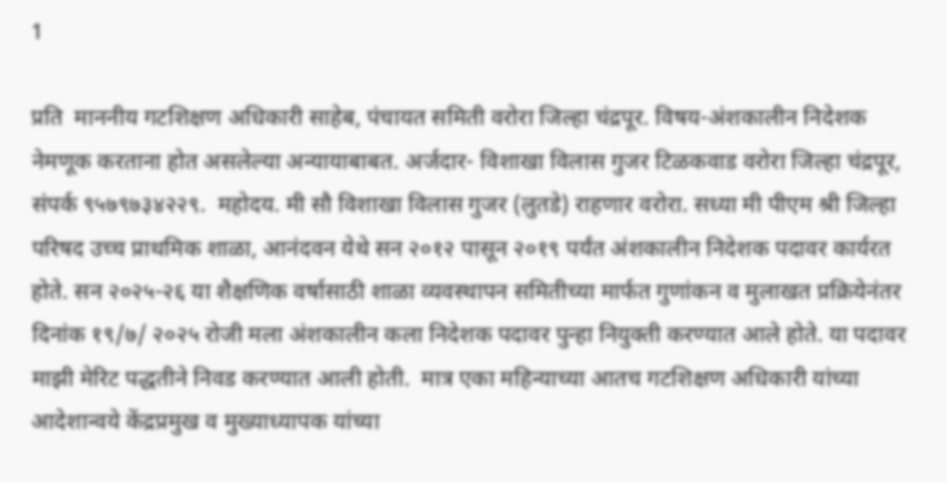1

प्रति  माननीय गटशिक्षण अधिकारी साहेब, पंचायत समिती वरोरा जिल्हा चंद्रपूर. विषय-अंशकालीन निदेशक नेमणूक करताना होत असलेल्या अन्यायाबाबत. अर्जदार- विशाखा विलास गुजर टिळकवाड वरोरा जिल्हा चंद्रपूर, संपर्क ९५७९७३४२२९.  महोदय. मी सौ विशाखा विलास गुजर (लुतडे) राहणार वरोरा. सध्या मी पीएम श्री जिल्हा परिषद उच्च प्राथमिक शाळा, आनंदवन येथे सन २०१२ पासून २०१९ पर्यंत अंशकालीन निदेशक पदावर कार्यरत होते. सन २०२५-२६ या शैक्षणिक वर्षासाठी शाळा व्यवस्थापन समितीच्या मार्फत गुणांकन व मुलाखत प्रक्रियेनंतर दिनांक १९/७/ २०२५ रोजी मला अंशकालीन कला निदेशक पदावर पुन्हा नियुक्ती करण्यात आले होते. या पदावर माझी मेरिट पद्धतीने निवड करण्यात आली होती.  मात्र एका महिन्याच्या आतच गटशिक्षण अधिकारी यांच्या आदेशान्वये केंद्रप्रमुख व मुख्याध्यापक यांच्या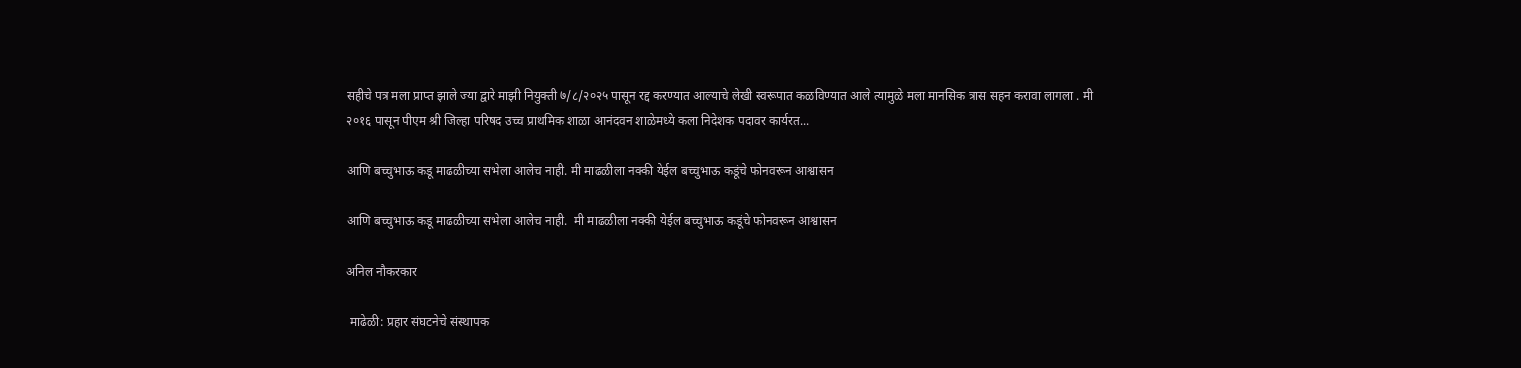सहीचे पत्र मला प्राप्त झाले ज्या द्वारे माझी नियुक्ती ७/८/२०२५ पासून रद्द करण्यात आल्याचे लेखी स्वरूपात कळविण्यात आले त्यामुळे मला मानसिक त्रास सहन करावा लागला . मी २०१६ पासून पीएम श्री जिल्हा परिषद उच्च प्राथमिक शाळा आनंदवन शाळेमध्ये कला निदेशक पदावर कार्यरत...

आणि बच्चुभाऊ कडू माढळीच्या सभेला आलेच नाही. मी माढळीला नक्की येईल बच्चुभाऊ कडूंचे फोनवरून आश्वासन

आणि बच्चुभाऊ कडू माढळीच्या सभेला आलेच नाही.  मी माढळीला नक्की येईल बच्चुभाऊ कडूंचे फोनवरून आश्वासन

अनिल नौकरकार

 माढेळी: प्रहार संघटनेचे संस्थापक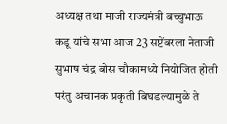अध्यक्ष तथा माजी राज्यमंत्री बच्चुभाऊ कडू यांचे सभा आज 23 सप्टेंबरला नेताजी सुभाष चंद्र बोस चौकामध्ये नियोजित होती परंतु अचानक प्रकृती बिघडल्यामुळे ते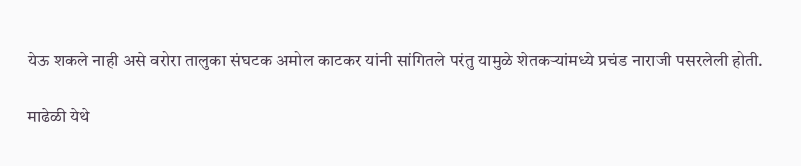येऊ शकले नाही असे वरोरा तालुका संघटक अमोल काटकर यांनी सांगितले परंतु यामुळे शेतकऱ्यांमध्ये प्रचंड नाराजी पसरलेली होती.

माढेळी येथे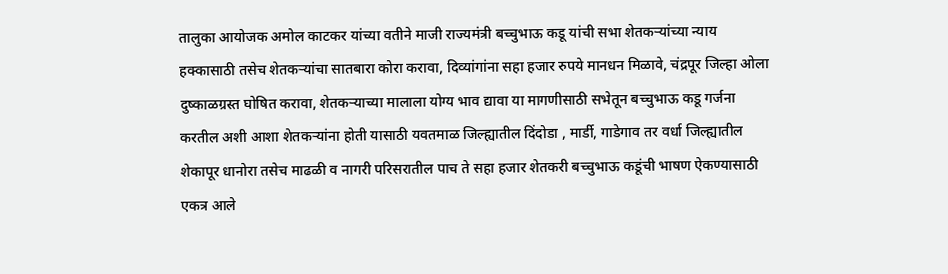तालुका आयोजक अमोल काटकर यांच्या वतीने माजी राज्यमंत्री बच्चुभाऊ कडू यांची सभा शेतकऱ्यांच्या न्याय हक्कासाठी तसेच शेतकऱ्यांचा सातबारा कोरा करावा, दिव्यांगांना सहा हजार रुपये मानधन मिळावे, चंद्रपूर जिल्हा ओला दुष्काळग्रस्त घोषित करावा, शेतकऱ्याच्या मालाला योग्य भाव द्यावा या मागणीसाठी सभेतून बच्चुभाऊ कडू गर्जना करतील अशी आशा शेतकऱ्यांना होती यासाठी यवतमाळ जिल्ह्यातील दिंदोडा , मार्डी, गाडेगाव तर वर्धा जिल्ह्यातील शेकापूर धानोरा तसेच माढळी व नागरी परिसरातील पाच ते सहा हजार शेतकरी बच्चुभाऊ कडूंची भाषण ऐकण्यासाठी एकत्र आले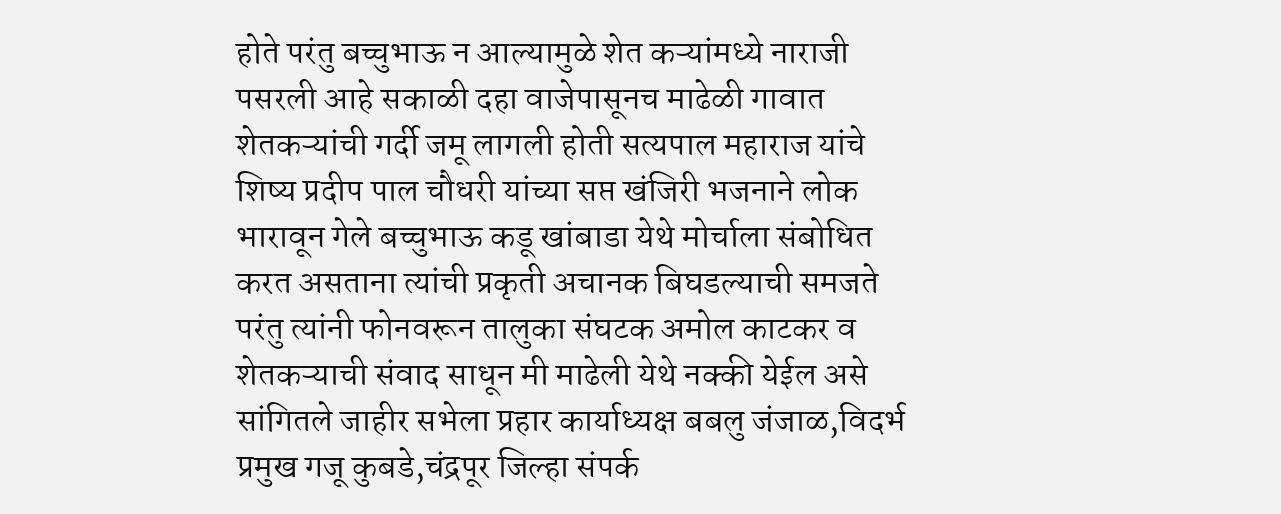होते परंतु बच्चुभाऊ न आल्यामुळे शेत कऱ्यांमध्ये नाराजी पसरली आहे सकाळी दहा वाजेपासूनच माढेळी गावात शेतकऱ्यांची गर्दी जमू लागली होती सत्यपाल महाराज यांचे शिष्य प्रदीप पाल चौधरी यांच्या सप्त खंजिरी भजनाने लोक भारावून गेले बच्चुभाऊ कडू खांबाडा येथे मोर्चाला संबोधित करत असताना त्यांची प्रकृती अचानक बिघडल्याची समजते परंतु त्यांनी फोनवरून तालुका संघटक अमोल काटकर व शेतकऱ्याची संवाद साधून मी माढेली येथे नक्की येईल असे सांगितले जाहीर सभेला प्रहार कार्याध्यक्ष बबलु जंजाळ,विदर्भ प्रमुख गजू कुबडे,चंद्रपूर जिल्हा संपर्क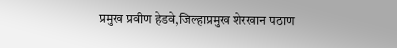प्रमुख प्रवीण हेडवे,जिल्हाप्रमुख शेरखान पठाण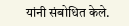यांनी संबोधित केले.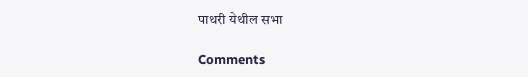पाथरी येथील सभा

Comments